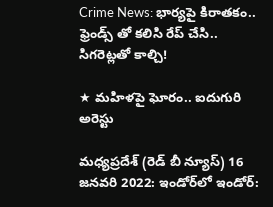Crime News: భార్యపై కిరాతకం.. ఫ్రెండ్స్ తో కలిసి రేప్ చేసి.. సిగరెట్లతో కాల్చి!

★ మహిళపై ఘోరం.. ఐదుగురి అరెస్టు

మధ్యప్రదేశ్ (రెడ్ బీ న్యూస్) 16 జనవరి 2022: ఇండోర్‌లో ఇండోర్: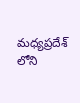మధ్యప్రదేశ్ లోని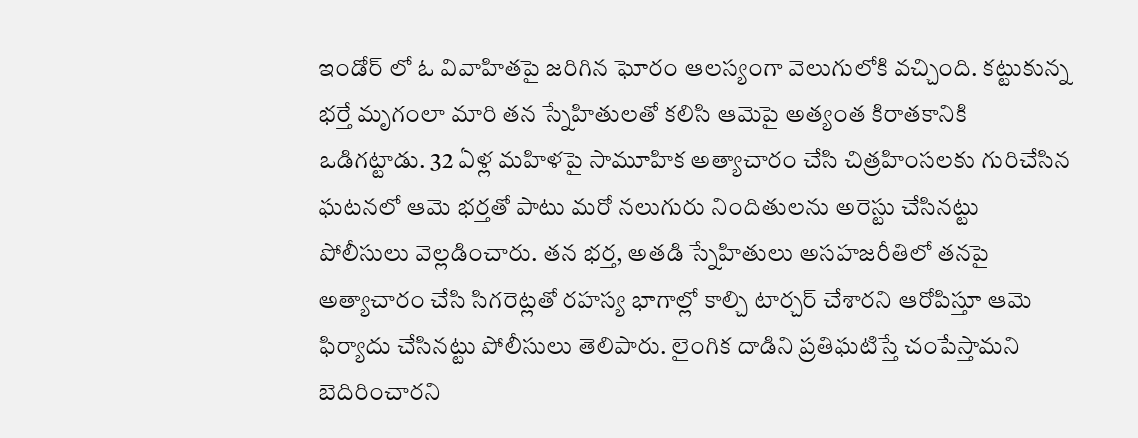ఇండోర్ లో ఓ వివాహితపై జరిగిన ఘోరం ఆలస్యంగా వెలుగులోకి వచ్చింది. కట్టుకున్న భర్తే మృగంలా మారి తన స్నేహితులతో కలిసి ఆమెపై అత్యంత కిరాతకానికి ఒడిగట్టాడు. 32 ఏళ్ల మహిళపై సామూహిక అత్యాచారం చేసి చిత్రహింసలకు గురిచేసిన ఘటనలో ఆమె భర్తతో పాటు మరో నలుగురు నిందితులను అరెస్టు చేసినట్టు పోలీసులు వెల్లడించారు. తన భర్త, అతడి స్నేహితులు అసహజరీతిలో తనపై అత్యాచారం చేసి సిగరెట్లతో రహస్య భాగాల్లో కాల్చి టార్చర్ చేశారని ఆరోపిస్తూ ఆమె ఫిర్యాదు చేసినట్టు పోలీసులు తెలిపారు. లైంగిక దాడిని ప్రతిఘటిస్తే చంపేస్తామని బెదిరించారని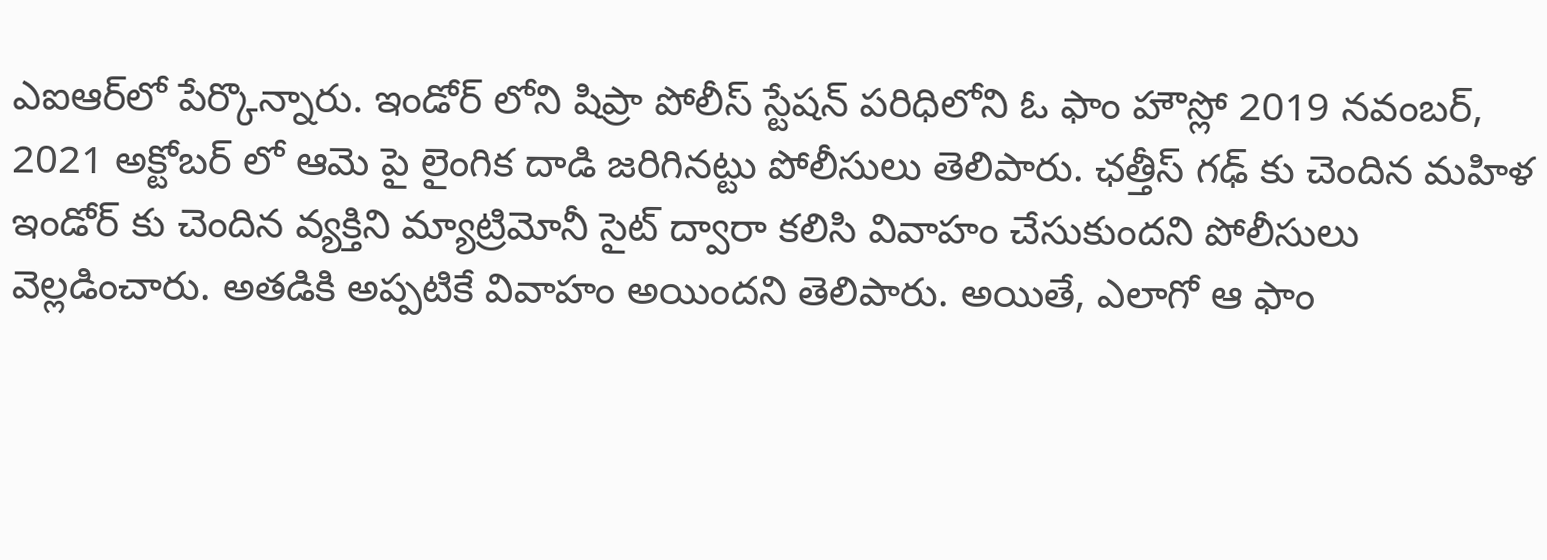ఎఐఆర్‌లో పేర్కొన్నారు. ఇండోర్ లోని షిప్రా పోలీస్ స్టేషన్ పరిధిలోని ఓ ఫాం హౌస్లో 2019 నవంబర్, 2021 అక్టోబర్ లో ఆమె పై లైంగిక దాడి జరిగినట్టు పోలీసులు తెలిపారు. ఛత్తీస్ గఢ్ కు చెందిన మహిళ ఇండోర్ కు చెందిన వ్యక్తిని మ్యాట్రిమోనీ సైట్ ద్వారా కలిసి వివాహం చేసుకుందని పోలీసులు వెల్లడించారు. అతడికి అప్పటికే వివాహం అయిందని తెలిపారు. అయితే, ఎలాగో ఆ ఫాం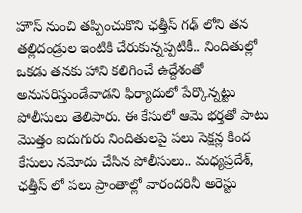హౌస్ నుంచి తప్పించుకొని ఛత్తీస్ గఢ్ లోని తన తల్లిదండ్రుల ఇంటికి చేరుకున్నప్పటికీ.. నిందితుల్లో ఒకడు తనకు హాని కలిగించే ఉద్దేశంతో అనుసరిస్తుండేవాడని ఫిర్యాదులో పేర్కొన్నట్టు పోలీసులు తెలిపారు. ఈ కేసులో ఆమె భర్తతో పాటు మొత్తం ఐదుగురు నిందితులపై పలు సెక్షన్ల కింద కేసులు నమోదు చేసిన పోలీసులు.. మధ్యప్రదేశ్, ఛత్తీస్ లో పలు ప్రాంతాల్లో వారందరినీ అరెస్టు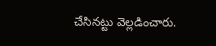చేసినట్టు వెల్లడించారు.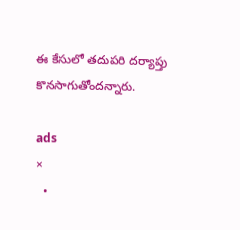ఈ కేసులో తదుపరి దర్యాప్తు కొనసాగుతోందన్నారు.

ads
×
  •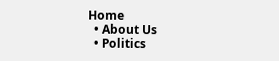Home
  • About Us
  • Politics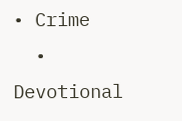• Crime
  • Devotional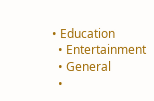• Education
  • Entertainment
  • General
  •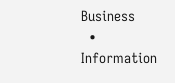Business
  • Information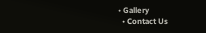• Gallery
  • Contact Us